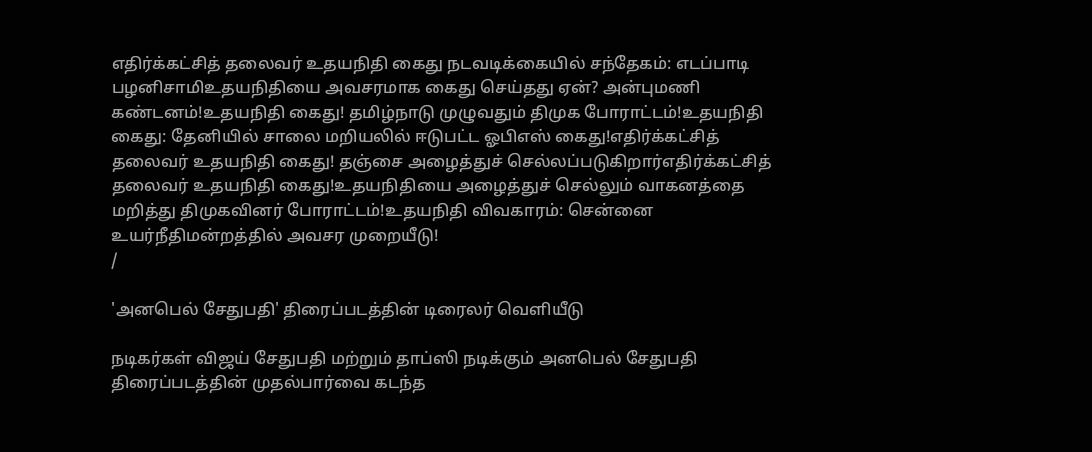எதிர்க்கட்சித் தலைவர் உதயநிதி கைது நடவடிக்கையில் சந்தேகம்: எடப்பாடி பழனிசாமிஉதயநிதியை அவசரமாக கைது செய்தது ஏன்? அன்புமணி கண்டனம்!உதயநிதி கைது! தமிழ்நாடு முழுவதும் திமுக போராட்டம்!உதயநிதி கைது: தேனியில் சாலை மறியலில் ஈடுபட்ட ஓபிஎஸ் கைது!எதிர்க்கட்சித் தலைவர் உதயநிதி கைது! தஞ்சை அழைத்துச் செல்லப்படுகிறார்எதிர்க்கட்சித் தலைவர் உதயநிதி கைது!உதயநிதியை அழைத்துச் செல்லும் வாகனத்தை மறித்து திமுகவினர் போராட்டம்!உதயநிதி விவகாரம்: சென்னை உயர்நீதிமன்றத்தில் அவசர முறையீடு!
/

'அனபெல் சேதுபதி' திரைப்படத்தின் டிரைலர் வெளியீடு

நடிகர்கள் விஜய் சேதுபதி மற்றும் தாப்ஸி நடிக்கும் அனபெல் சேதுபதி திரைப்படத்தின் முதல்பார்வை கடந்த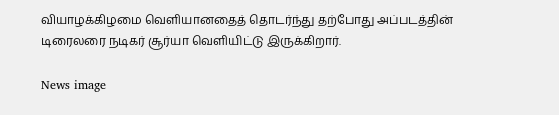வியாழக்கிழமை வெளியானதைத் தொடர்ந்து தற்போது அப்படத்தின் டிரைலரை நடிகர் சூர்யா வெளியிட்டு இருக்கிறார்.

News image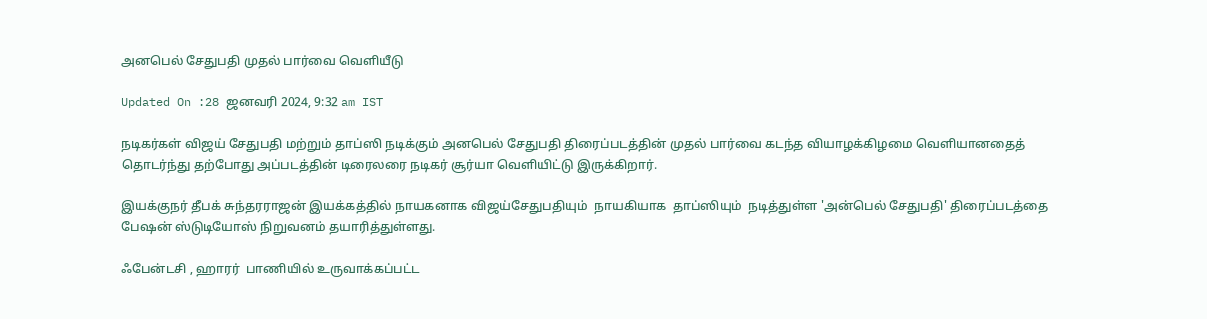அனபெல் சேதுபதி முதல் பார்வை வெளியீடு

Updated On :28 ஜனவரி 2024, 9:32 am IST

நடிகர்கள் விஜய் சேதுபதி மற்றும் தாப்ஸி நடிக்கும் அனபெல் சேதுபதி திரைப்படத்தின் முதல் பார்வை கடந்த வியாழக்கிழமை வெளியானதைத் தொடர்ந்து தற்போது அப்படத்தின் டிரைலரை நடிகர் சூர்யா வெளியிட்டு இருக்கிறார்.

இயக்குநர் தீபக் சுந்தரராஜன் இயக்கத்தில் நாயகனாக விஜய்சேதுபதியும்  நாயகியாக  தாப்ஸியும்  நடித்துள்ள 'அன்பெல் சேதுபதி' திரைப்படத்தை பேஷன் ஸ்டுடியோஸ் நிறுவனம் தயாரித்துள்ளது.

ஃபேன்டசி , ஹாரர்  பாணியில் உருவாக்கப்பட்ட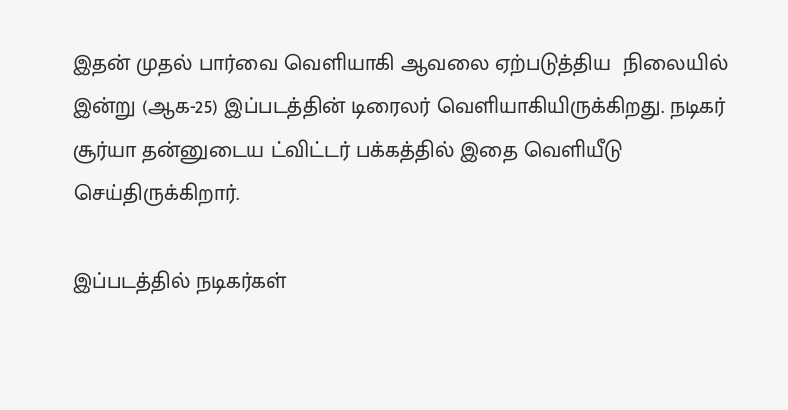இதன் முதல் பார்வை வெளியாகி ஆவலை ஏற்படுத்திய  நிலையில் இன்று (ஆக-25) இப்படத்தின் டிரைலர் வெளியாகியிருக்கிறது. நடிகர் சூர்யா தன்னுடைய ட்விட்டர் பக்கத்தில் இதை வெளியீடு செய்திருக்கிறார்.

இப்படத்தில் நடிகர்கள்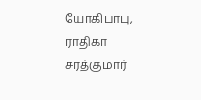யோகிபாபு, ராதிகா சரத்குமார்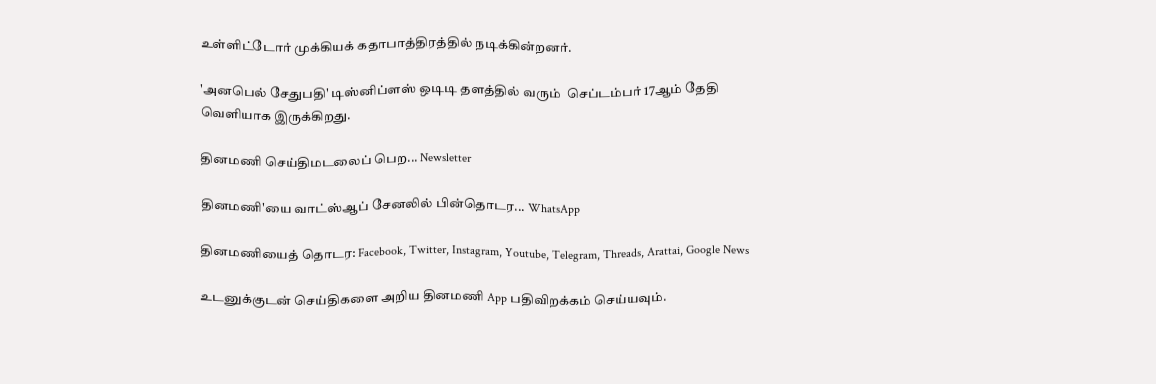உள்ளிட்டோர் முக்கியக் கதாபாத்திரத்தில் நடிக்கின்றனர்.

'அனபெல் சேதுபதி' டிஸ்னிப்ளஸ் ஒடிடி தளத்தில் வரும்  செப்டம்பர் 17ஆம் தேதி வெளியாக இருக்கிறது.

தினமணி செய்திமடலைப் பெற... Newsletter

தினமணி'யை வாட்ஸ்ஆப் சேனலில் பின்தொடர... WhatsApp

தினமணியைத் தொடர: Facebook, Twitter, Instagram, Youtube, Telegram, Threads, Arattai, Google News

உடனுக்குடன் செய்திகளை அறிய தினமணி App பதிவிறக்கம் செய்யவும்.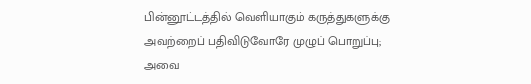பின்னூட்டத்தில் வெளியாகும் கருத்துகளுக்கு அவற்றைப் பதிவிடுவோரே முழுப் பொறுப்பு; அவை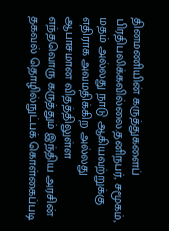தினமணியின் கருத்துகளைப் பிரதிபலிக்கவில்லை.தனிநபர், சமூகம், மதம் அல்லது நாடு ஆகியவற்றுக்கு எதிராக அவமதிக்கிற அல்லது ஆபாசமான விதத்திலுள்ள எந்தவொரு கருத்தும் இந்திய அரசின் தகவல் தொழில்நுட்பக் கொள்கைப்படி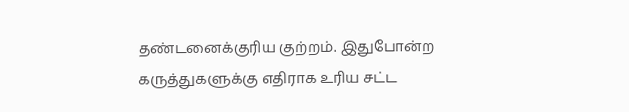தண்டனைக்குரிய குற்றம். இதுபோன்ற கருத்துகளுக்கு எதிராக உரிய சட்ட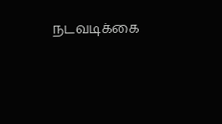நடவடிக்கை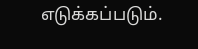எடுக்கப்படும்.